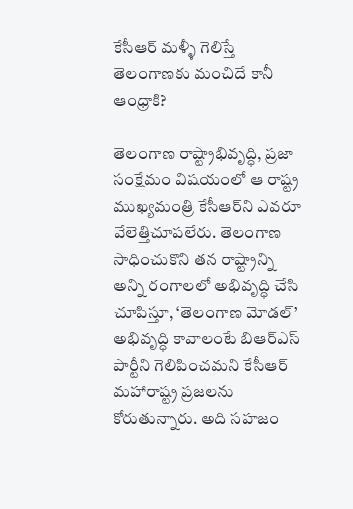కేసీఆర్‌ మళ్ళీ గెలిస్తే తెలంగాణకు మంచిదే కానీ ఆంధ్రాకి?

తెలంగాణ రాష్ట్రాభివృద్ధి, ప్రజా సంక్షేమం విషయంలో ఆ రాష్ట్ర ముఖ్యమంత్రి కేసీఆర్‌ని ఎవరూ వేలెత్తిచూపలేరు. తెలంగాణ సాధించుకొని తన రాష్ట్రాన్ని అన్ని రంగాలలో అభివృద్ధి చేసి చూపిస్తూ, ‘తెలంగాణ మోడల్’ అభివృద్ధి కావాలంటే బిఆర్ఎస్ పార్టీని గెలిపించమని కేసీఆర్‌ మహారాష్ట్ర ప్రజలను కోరుతున్నారు. అది సహజం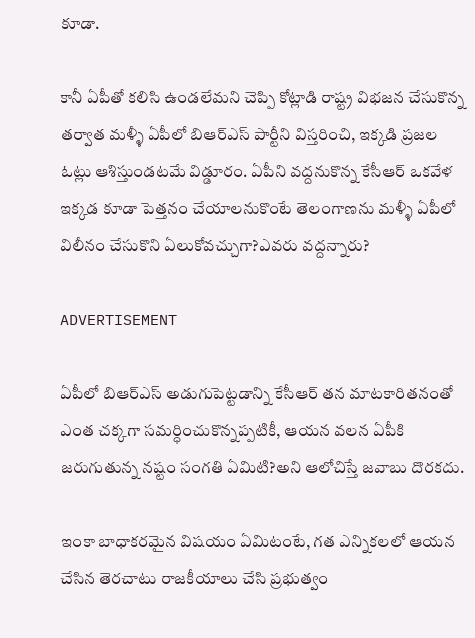కూడా.

కానీ ఏపీతో కలిసి ఉండలేమని చెప్పి కోట్లాడి రాష్ట్ర విభజన చేసుకొన్న తర్వాత మళ్ళీ ఏపీలో బిఆర్ఎస్ పార్టీని విస్తరించి, ఇక్కడి ప్రజల ఓట్లు ఆశిస్తుండటమే విడ్డూరం. ఏపీని వద్దనుకొన్న కేసీఆర్‌ ఒకవేళ ఇక్కడ కూడా పెత్తనం చేయాలనుకొంటే తెలంగాణను మళ్ళీ ఏపీలో విలీనం చేసుకొని ఏలుకోవచ్చుగా?ఎవరు వద్దన్నారు?

ADVERTISEMENT

ఏపీలో బిఆర్ఎస్ అడుగుపెట్టడాన్ని కేసీఆర్‌ తన మాటకారితనంతో ఎంత చక్కగా సమర్ధించుకొన్నప్పటికీ, ఆయన వలన ఏపీకి జరుగుతున్న నష్టం సంగతి ఏమిటి?అని ఆలోచిస్తే జవాబు దొరకదు.

ఇంకా బాధాకరమైన విషయం ఏమిటంటే, గత ఎన్నికలలో ఆయన చేసిన తెరచాటు రాజకీయాలు చేసి ప్రభుత్వం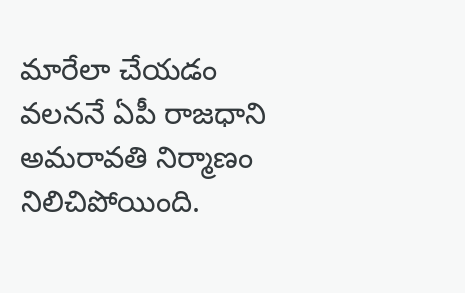మారేలా చేయడం వలననే ఏపీ రాజధాని అమరావతి నిర్మాణం నిలిచిపోయింది.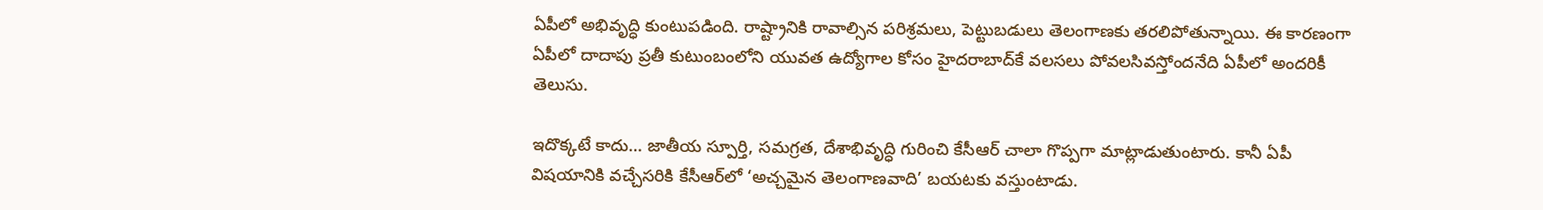ఏపీలో అభివృద్ధి కుంటుపడింది. రాష్ట్రానికి రావాల్సిన పరిశ్రమలు, పెట్టుబడులు తెలంగాణకు తరలిపోతున్నాయి. ఈ కారణంగా ఏపీలో దాదాపు ప్రతీ కుటుంబంలోని యువత ఉద్యోగాల కోసం హైదరాబాద్‌కే వలసలు పోవలసివస్తోందనేది ఏపీలో అందరికీ తెలుసు.

ఇదొక్కటే కాదు… జాతీయ స్పూర్తి, సమగ్రత, దేశాభివృద్ధి గురించి కేసీఆర్‌ చాలా గొప్పగా మాట్లాడుతుంటారు. కానీ ఏపీ విషయానికి వచ్చేసరికి కేసీఆర్‌లో ‘అచ్చమైన తెలంగాణవాది’ బయటకు వస్తుంటాడు.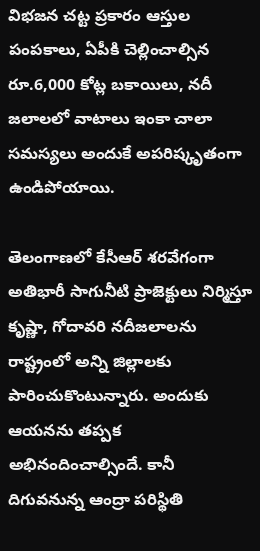విభజన చట్ట ప్రకారం ఆస్తుల పంపకాలు, ఏపీకి చెల్లించాల్సిన రూ.6,000 కోట్ల బకాయిలు, నదీ జలాలలో వాటాలు ఇంకా చాలా సమస్యలు అందుకే అపరిష్కృతంగా ఉండిపోయాయి.

తెలంగాణలో కేసీఆర్‌ శరవేగంగా అతిభారీ సాగునీటి ప్రాజెక్టులు నిర్మిస్తూ కృష్ణా, గోదావరి నదీజలాలను రాష్ట్రంలో అన్ని జిల్లాలకు పారించుకొంటున్నారు. అందుకు ఆయనను తప్పక అభినందించాల్సిందే. కానీ దిగువనున్న ఆంద్రా పరిస్థితి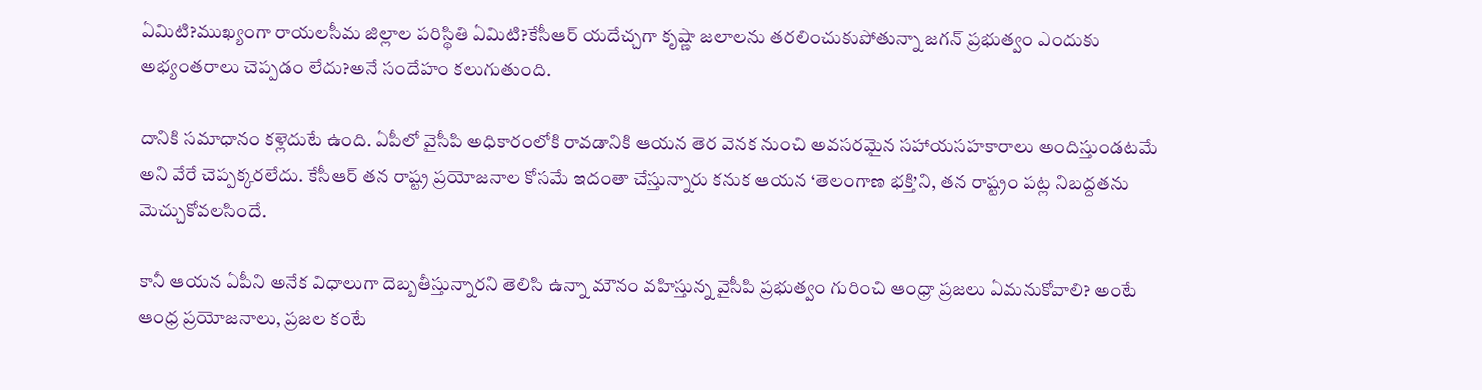ఏమిటి?ముఖ్యంగా రాయలసీమ జిల్లాల పరిస్థితి ఏమిటి?కేసీఆర్‌ యదేచ్చగా కృష్ణా జలాలను తరలించుకుపోతున్నా జగన్‌ ప్రభుత్వం ఎందుకు అభ్యంతరాలు చెప్పడం లేదు?అనే సందేహం కలుగుతుంది.

దానికి సమాధానం కళ్లెదుటే ఉంది. ఏపీలో వైసీపి అధికారంలోకి రావడానికి ఆయన తెర వెనక నుంచి అవసరమైన సహాయసహకారాలు అందిస్తుండటమే అని వేరే చెప్పక్కరలేదు. కేసీఆర్‌ తన రాష్ట్ర ప్రయోజనాల కోసమే ఇదంతా చేస్తున్నారు కనుక ఆయన ‘తెలంగాణ భక్తి’ని, తన రాష్ట్రం పట్ల నిబద్దతను మెచ్చుకోవలసిందే.

కానీ ఆయన ఏపీని అనేక విధాలుగా దెబ్బతీస్తున్నారని తెలిసి ఉన్నా మౌనం వహిస్తున్న వైసీపి ప్రభుత్వం గురించి ఆంధ్రా ప్రజలు ఏమనుకోవాలి? అంటే ఆంధ్ర ప్రయోజనాలు, ప్రజల కంటే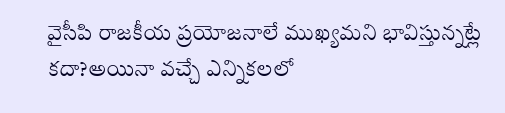వైసీపి రాజకీయ ప్రయోజనాలే ముఖ్యమని భావిస్తున్నట్లే కదా?అయినా వచ్చే ఎన్నికలలో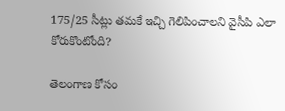175/25 సీట్లు తమకే ఇచ్చి గెలిపించాలని వైసీపి ఎలా కోరుకొంటోంది?

తెలంగాణ కోసం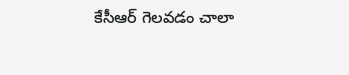కేసీఆర్‌ గెలవడం చాలా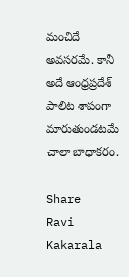మంచిదే అవసరమే. కానీ అదే ఆంధ్రప్రదేశ్‌ పాలిట శాపంగా మారుతుండటమే చాలా బాధాకరం.

Share
Ravi Kakarala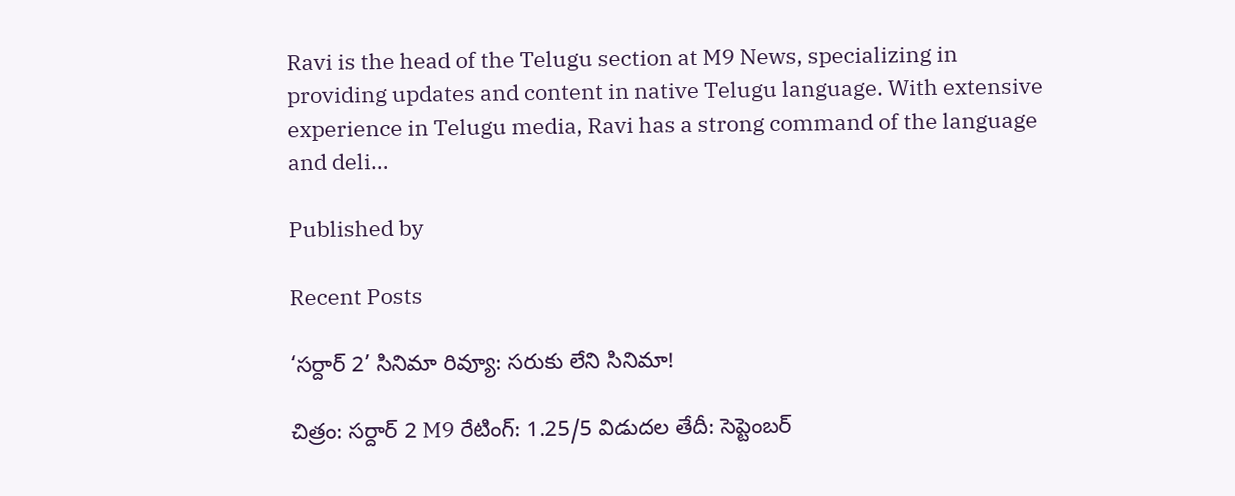Ravi is the head of the Telugu section at M9 News, specializing in providing updates and content in native Telugu language. With extensive experience in Telugu media, Ravi has a strong command of the language and deli…

Published by

Recent Posts

‘సర్దార్ 2’ సినిమా రివ్యూ: సరుకు లేని సినిమా!

చిత్రం: సర్దార్ 2 M9 రేటింగ్: 1.25/5 విడుదల తేదీ: సెప్టెంబర్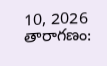10, 2026 తారాగణం: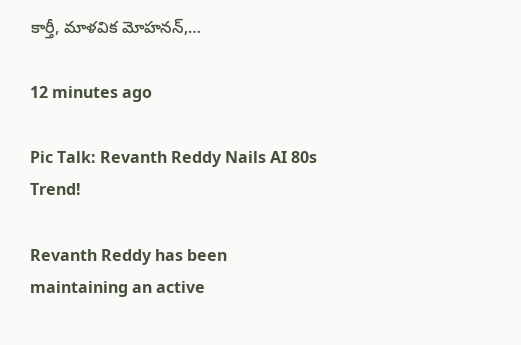కార్తీ, మాళవిక మోహనన్,…

12 minutes ago

Pic Talk: Revanth Reddy Nails AI 80s Trend!

Revanth Reddy has been maintaining an active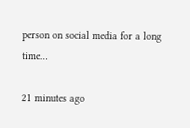person on social media for a long time…

21 minutes ago